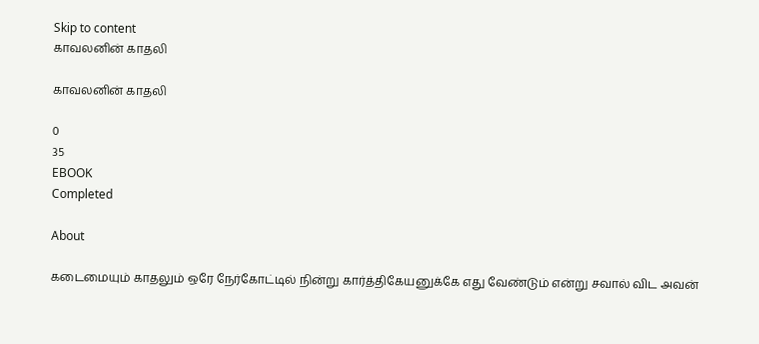Skip to content
காவலனின் காதலி

காவலனின் காதலி

0
35
EBOOK
Completed

About

கடைமையும் காதலும் ஒரே நேர்கோட்டில் நின்று கார்த்திகேயனுக்கே எது வேண்டும் என்று சவால் விட அவன்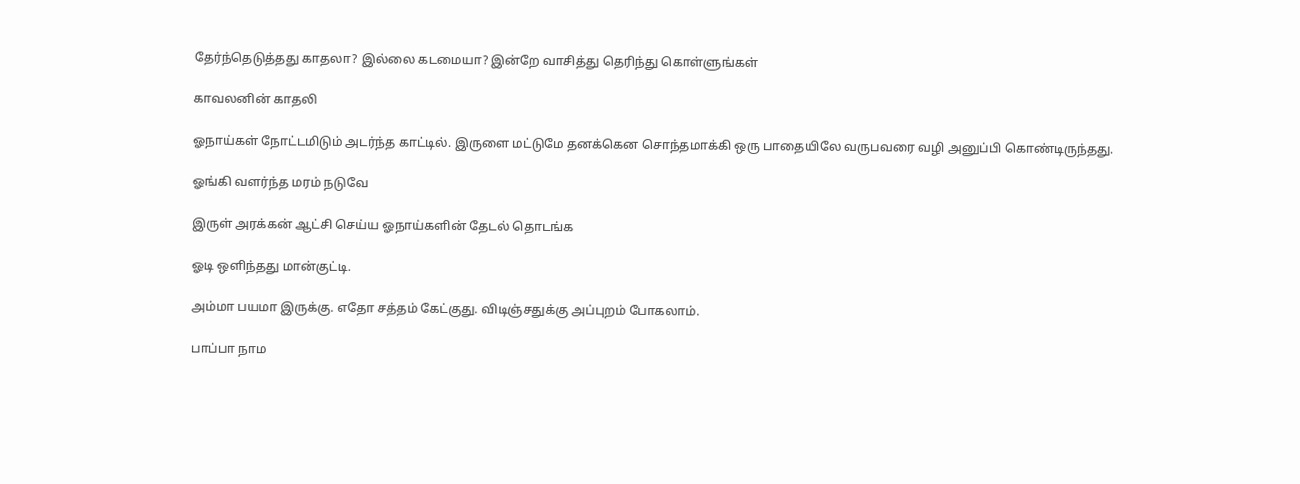தேர்ந்தெடுத்தது காதலா? இல்லை கடமையா? இன்றே வாசித்து தெரிந்து கொள்ளுங்கள்

காவலனின் காதலி

ஓநாய்கள் நோட்டமிடும் அடர்ந்த காட்டில். இருளை மட்டுமே தனக்கென சொந்தமாக்கி ஒரு பாதையிலே வருபவரை வழி அனுப்பி கொண்டிருந்தது.

ஓங்கி வளர்ந்த மரம் நடுவே

இருள் அரக்கன் ஆட்சி செய்ய ஓநாய்களின் தேடல் தொடங்க

ஓடி ஒளிந்தது மான்குட்டி.

அம்மா பயமா இருக்கு. எதோ சத்தம் கேட்குது. விடிஞ்சதுக்கு அப்புறம் போகலாம்.

பாப்பா நாம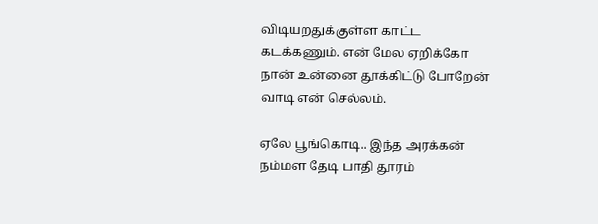விடியறதுக்குள்ள காட்ட கடக்கணும். என் மேல ஏறிக்கோ நான் உன்னை தூக்கிட்டு போறேன் வாடி என் செல்லம்.

ஏலே பூங்கொடி.. இந்த அரக்கன் நம்மள தேடி பாதி தூரம்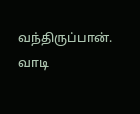வந்திருப்பான். வாடி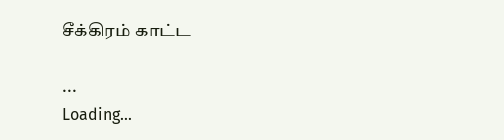சீக்கிரம் காட்ட

...
Loading...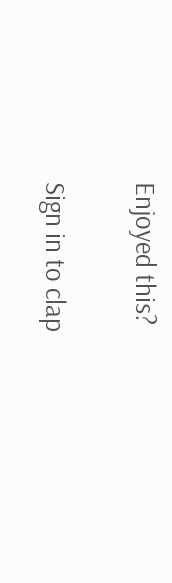Enjoyed this?

Sign in to clap